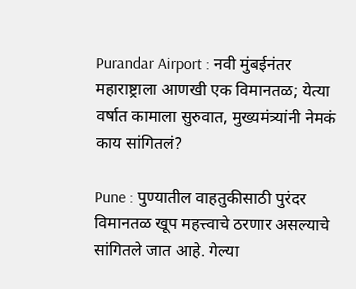Purandar Airport : नवी मुंबईनंतर महाराष्ट्राला आणखी एक विमानतळ; येत्या वर्षात कामाला सुरुवात, मुख्यमंत्र्यांनी नेमकं काय सांगितलं?

Pune : पुण्यातील वाहतुकीसाठी पुरंदर विमानतळ खूप महत्त्वाचे ठरणार असल्याचे सांगितले जात आहे. गेल्या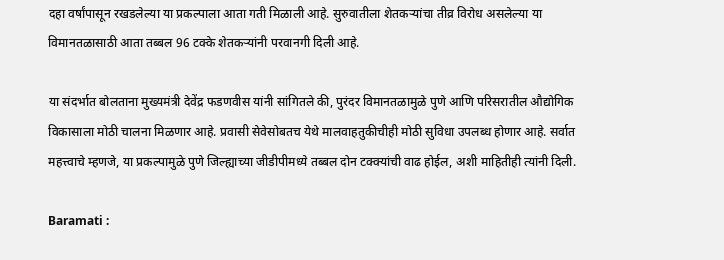दहा वर्षांपासून रखडलेल्या या प्रकल्पाला आता गती मिळाली आहे. सुरुवातीला शेतकऱ्यांचा तीव्र विरोध असलेल्या या विमानतळासाठी आता तब्बल 96 टक्के शेतकऱ्यांनी परवानगी दिली आहे.

या संदर्भात बोलताना मुख्यमंत्री देवेंद्र फडणवीस यांनी सांगितले की, पुरंदर विमानतळामुळे पुणे आणि परिसरातील औद्योगिक विकासाला मोठी चालना मिळणार आहे. प्रवासी सेवेसोबतच येथे मालवाहतुकीचीही मोठी सुविधा उपलब्ध होणार आहे. सर्वात महत्त्वाचे म्हणजे, या प्रकल्पामुळे पुणे जिल्ह्याच्या जीडीपीमध्ये तब्बल दोन टक्क्यांची वाढ होईल, अशी माहितीही त्यांनी दिली.

Baramati :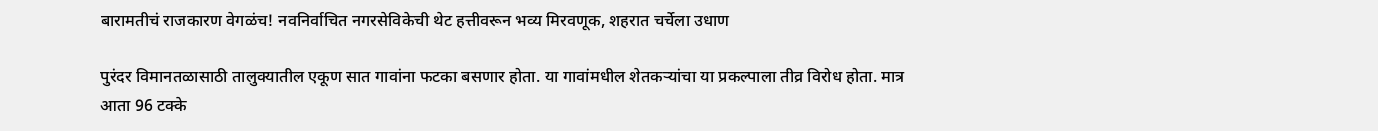बारामतीचं राजकारण वेगळंच! नवनिर्वाचित नगरसेविकेची थेट हत्तीवरून भव्य मिरवणूक, शहरात चर्चेला उधाण

पुरंदर विमानतळासाठी तालुक्यातील एकूण सात गावांना फटका बसणार होता. या गावांमधील शेतकऱ्यांचा या प्रकल्पाला तीव्र विरोध होता. मात्र आता 96 टक्के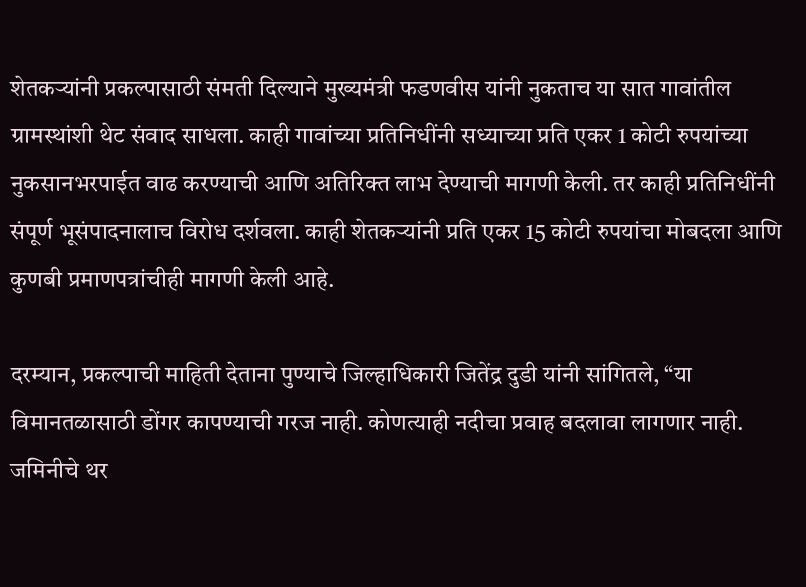शेतकऱ्यांनी प्रकल्पासाठी संमती दिल्याने मुख्यमंत्री फडणवीस यांनी नुकताच या सात गावांतील ग्रामस्थांशी थेट संवाद साधला. काही गावांच्या प्रतिनिधींनी सध्याच्या प्रति एकर 1 कोटी रुपयांच्या नुकसानभरपाईत वाढ करण्याची आणि अतिरिक्त लाभ देण्याची मागणी केली. तर काही प्रतिनिधींनी संपूर्ण भूसंपादनालाच विरोध दर्शवला. काही शेतकऱ्यांनी प्रति एकर 15 कोटी रुपयांचा मोबदला आणि कुणबी प्रमाणपत्रांचीही मागणी केली आहे.

दरम्यान, प्रकल्पाची माहिती देताना पुण्याचे जिल्हाधिकारी जितेंद्र दुडी यांनी सांगितले, “या विमानतळासाठी डोंगर कापण्याची गरज नाही. कोणत्याही नदीचा प्रवाह बदलावा लागणार नाही. जमिनीचे थर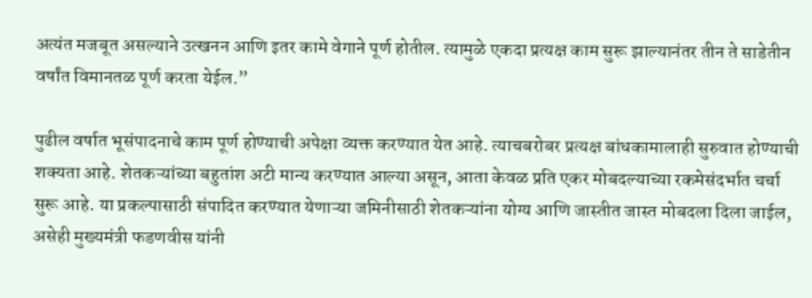अत्यंत मजबूत असल्याने उत्खनन आणि इतर कामे वेगाने पूर्ण होतील. त्यामुळे एकदा प्रत्यक्ष काम सुरू झाल्यानंतर तीन ते साडेतीन वर्षांत विमानतळ पूर्ण करता येईल.”

पुढील वर्षात भूसंपादनाचे काम पूर्ण होण्याची अपेक्षा व्यक्त करण्यात येत आहे. त्याचबरोबर प्रत्यक्ष बांधकामालाही सुरुवात होण्याची शक्यता आहे. शेतकऱ्यांच्या बहुतांश अटी मान्य करण्यात आल्या असून, आता केवळ प्रति एकर मोबदल्याच्या रकमेसंदर्भात चर्चा सुरू आहे. या प्रकल्पासाठी संपादित करण्यात येणाऱ्या जमिनीसाठी शेतकऱ्यांना योग्य आणि जास्तीत जास्त मोबदला दिला जाईल, असेही मुख्यमंत्री फडणवीस यांनी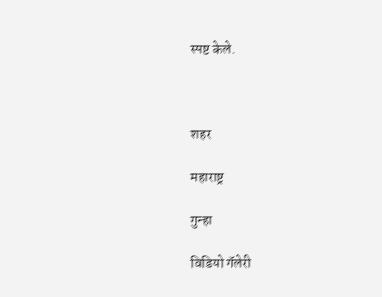स्पष्ट केले.



शहर

महाराष्ट्र

गुन्हा

विडियो गॅलेरी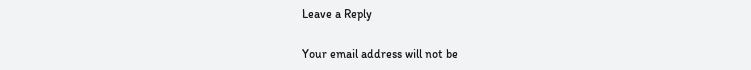Leave a Reply

Your email address will not be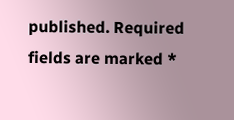published. Required fields are marked *